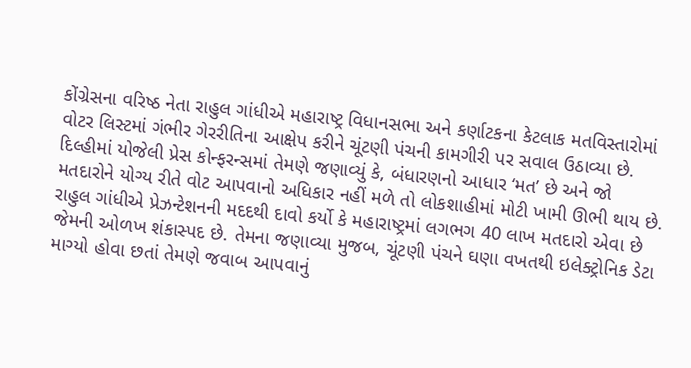કોંગ્રેસના વરિષ્ઠ નેતા રાહુલ ગાંધીએ મહારાષ્ટ્ર વિધાનસભા અને કર્ણાટકના કેટલાક મતવિસ્તારોમાં વોટર લિસ્ટમાં ગંભીર ગેરરીતિના આક્ષેપ કરીને ચૂંટણી પંચની કામગીરી પર સવાલ ઉઠાવ્યા છે. દિલ્હીમાં યોજેલી પ્રેસ કોન્ફરન્સમાં તેમણે જણાવ્યું કે, બંધારણનો આધાર ‘મત’ છે અને જો મતદારોને યોગ્ય રીતે વોટ આપવાનો અધિકાર નહીં મળે તો લોકશાહીમાં મોટી ખામી ઊભી થાય છે.
રાહુલ ગાંધીએ પ્રેઝન્ટેશનની મદદથી દાવો કર્યો કે મહારાષ્ટ્રમાં લગભગ 40 લાખ મતદારો એવા છે જેમની ઓળખ શંકાસ્પદ છે. તેમના જણાવ્યા મુજબ, ચૂંટણી પંચને ઘણા વખતથી ઇલેક્ટ્રોનિક ડેટા માગ્યો હોવા છતાં તેમણે જવાબ આપવાનું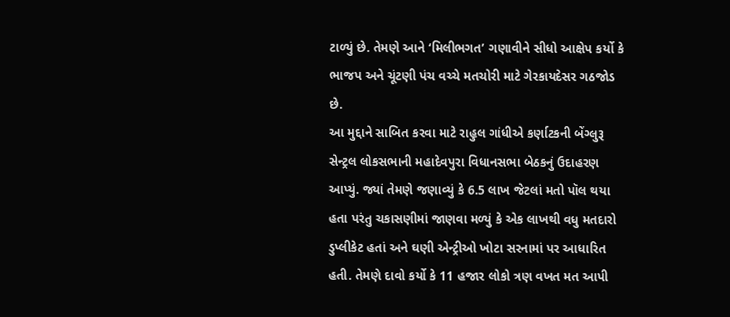ટાળ્યું છે. તેમણે આને ‘મિલીભગત’ ગણાવીને સીધો આક્ષેપ કર્યો કે ભાજપ અને ચૂંટણી પંચ વચ્ચે મતચોરી માટે ગેરકાયદેસર ગઠજોડ છે.
આ મુદ્દાને સાબિત કરવા માટે રાહુલ ગાંધીએ કર્ણાટકની બેંગ્લુરૂ સેન્ટ્રલ લોકસભાની મહાદેવપુરા વિધાનસભા બેઠકનું ઉદાહરણ આપ્યું. જ્યાં તેમણે જણાવ્યું કે 6.5 લાખ જેટલાં મતો પૉલ થયા હતા પરંતુ ચકાસણીમાં જાણવા મળ્યું કે એક લાખથી વધુ મતદારો ડુપ્લીકેટ હતાં અને ઘણી એન્ટ્રીઓ ખોટા સરનામાં પર આધારિત હતી. તેમણે દાવો કર્યો કે 11 હજાર લોકો ત્રણ વખત મત આપી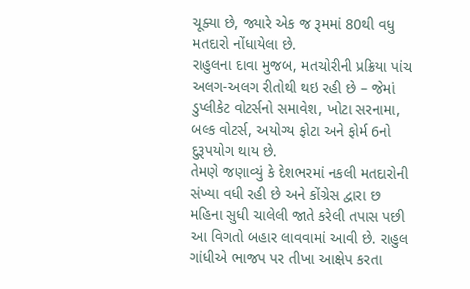ચૂક્યા છે, જ્યારે એક જ રૂમમાં 80થી વધુ મતદારો નોંધાયેલા છે.
રાહુલના દાવા મુજબ, મતચોરીની પ્રક્રિયા પાંચ અલગ-અલગ રીતોથી થઇ રહી છે – જેમાં ડુપ્લીકેટ વોટર્સનો સમાવેશ, ખોટા સરનામા, બલ્ક વોટર્સ, અયોગ્ય ફોટા અને ફોર્મ 6નો દુરૂપયોગ થાય છે.
તેમણે જણાવ્યું કે દેશભરમાં નકલી મતદારોની સંખ્યા વધી રહી છે અને કોંગ્રેસ દ્વારા છ મહિના સુધી ચાલેલી જાતે કરેલી તપાસ પછી આ વિગતો બહાર લાવવામાં આવી છે. રાહુલ ગાંધીએ ભાજપ પર તીખા આક્ષેપ કરતા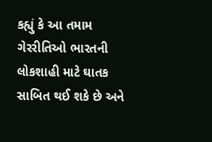કહ્યું કે આ તમામ ગેરરીતિઓ ભારતની લોકશાહી માટે ઘાતક સાબિત થઈ શકે છે અને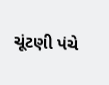ચૂંટણી પંચે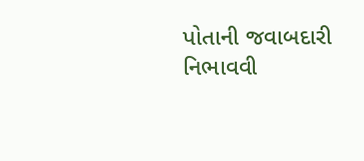પોતાની જવાબદારી નિભાવવી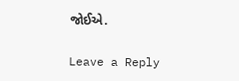જોઈએ.

Leave a Reply